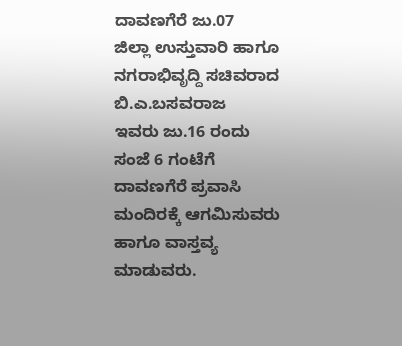ದಾವಣಗೆರೆ ಜು.07
ಜಿಲ್ಲಾ ಉಸ್ತುವಾರಿ ಹಾಗೂ ನಗರಾಭಿವೃದ್ದಿ ಸಚಿವರಾದ ಬಿ.ಎ.ಬಸವರಾಜ
ಇವರು ಜು.16 ರಂದು ಸಂಜೆ 6 ಗಂಟೆಗೆ ದಾವಣಗೆರೆ ಪ್ರವಾಸಿ
ಮಂದಿರಕ್ಕೆ ಆಗಮಿಸುವರು ಹಾಗೂ ವಾಸ್ತವ್ಯ ಮಾಡುವರು.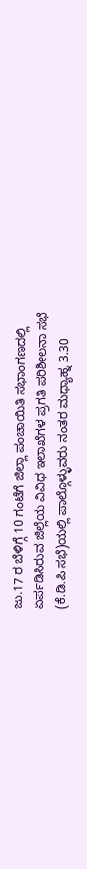ಜು.17 ರ ಬೆಳಿಗ್ಗೆ 10 ಗಂಟೆಗೆ ಜಿಲ್ಲಾ ಪಂಚಾಯಿತಿ ಸಭಾಂಗಣದಲ್ಲಿ
ಏರ್ಪಡಿಸಿರುವ ಜಿಲ್ಲೆಯ ವಿವಿಧ ಇಲಾಖೆಗಳ ಪ್ರಗತಿ ಪರಿಶೀಲನಾ ಸಭೆ
(ಕೆ.ಡಿ.ಪಿ ಸಭೆ)ಯಲ್ಲಿ ಪಾಲ್ಗೊಳ್ಳುವರು ನಂತರ ಮಧ್ಯಾಹ್ನ 3.30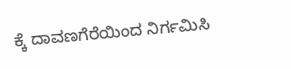ಕ್ಕೆ ದಾವಣಗೆರೆಯಿಂದ ನಿರ್ಗಮಿಸಿ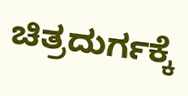ಚಿತ್ರದುರ್ಗಕ್ಕೆ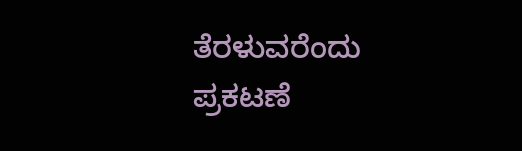ತೆರಳುವರೆಂದು
ಪ್ರಕಟಣೆ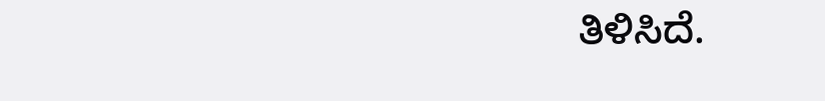ತಿಳಿಸಿದೆ.